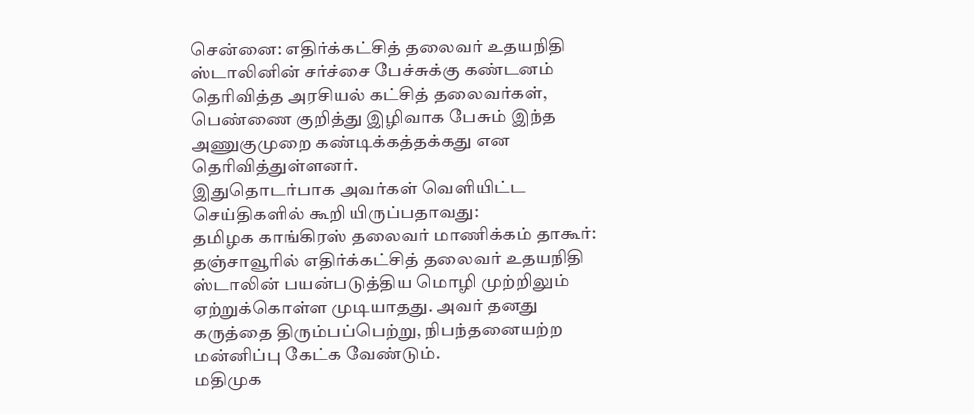சென்னை: எதிர்க்கட்சித் தலைவர் உதயநிதி ஸ்டாலினின் சர்ச்சை பேச்சுக்கு கண்டனம் தெரிவித்த அரசியல் கட்சித் தலைவர்கள், பெண்ணை குறித்து இழிவாக பேசும் இந்த அணுகுமுறை கண்டிக்கத்தக்கது என தெரிவித்துள்ளனர்.
இதுதொடர்பாக அவர்கள் வெளியிட்ட செய்திகளில் கூறி யிருப்பதாவது:
தமிழக காங்கிரஸ் தலைவர் மாணிக்கம் தாகூர்: தஞ்சாவூரில் எதிர்க்கட்சித் தலைவர் உதயநிதி ஸ்டாலின் பயன்படுத்திய மொழி முற்றிலும் ஏற்றுக்கொள்ள முடியாதது. அவர் தனது கருத்தை திரும்பப்பெற்று, நிபந்தனையற்ற மன்னிப்பு கேட்க வேண்டும்.
மதிமுக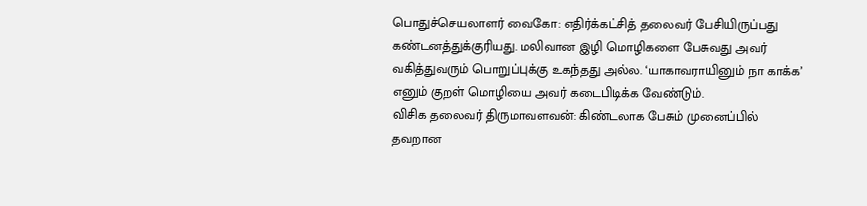பொதுச்செயலாளர் வைகோ: எதிர்க்கட்சித் தலைவர் பேசியிருப்பது கண்டனத்துக்குரியது. மலிவான இழி மொழிகளை பேசுவது அவர் வகித்துவரும் பொறுப்புக்கு உகந்தது அல்ல. ‘யாகாவராயினும் நா காக்க’ எனும் குறள் மொழியை அவர் கடைபிடிக்க வேண்டும்.
விசிக தலைவர் திருமாவளவன்: கிண்டலாக பேசும் முனைப்பில் தவறான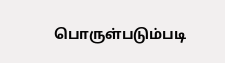பொருள்படும்படி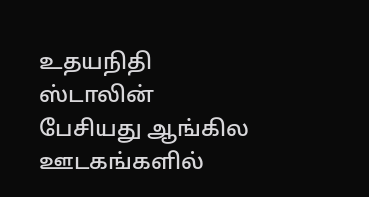உதயநிதி ஸ்டாலின் பேசியது ஆங்கில ஊடகங்களில்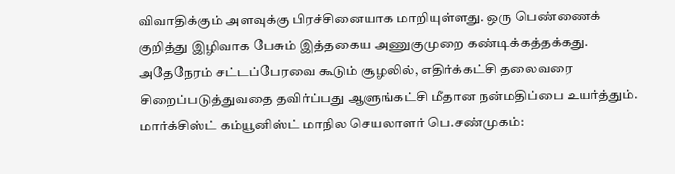விவாதிக்கும் அளவுக்கு பிரச்சினையாக மாறியுள்ளது. ஒரு பெண்ணைக் குறித்து இழிவாக பேசும் இத்தகைய அணுகுமுறை கண்டிக்கத்தக்கது.
அதேநேரம் சட்டப்பேரவை கூடும் சூழலில், எதிர்க்கட்சி தலைவரை சிறைப்படுத்துவதை தவிர்ப்பது ஆளுங்கட்சி மீதான நன்மதிப்பை உயர்த்தும்.
மார்க்சிஸ்ட் கம்யூனிஸ்ட் மாநில செயலாளர் பெ.சண்முகம்: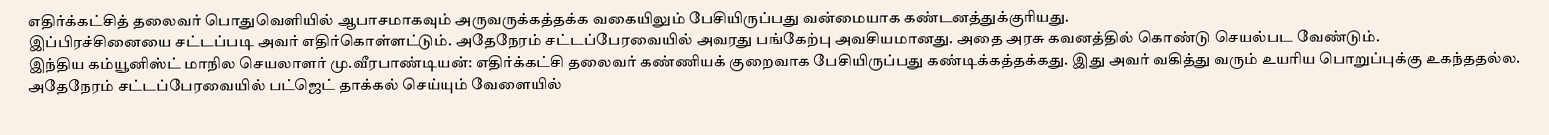எதிர்க்கட்சித் தலைவர் பொதுவெளியில் ஆபாசமாகவும் அருவருக்கத்தக்க வகையிலும் பேசியிருப்பது வன்மையாக கண்டனத்துக்குரியது.
இப்பிரச்சினையை சட்டப்படி அவர் எதிர்கொள்ளட்டும். அதேநேரம் சட்டப்பேரவையில் அவரது பங்கேற்பு அவசியமானது. அதை அரசு கவனத்தில் கொண்டு செயல்பட வேண்டும்.
இந்திய கம்யூனிஸ்ட் மாநில செயலாளர் மு.வீரபாண்டியன்: எதிர்க்கட்சி தலைவர் கண்ணியக் குறைவாக பேசியிருப்பது கண்டிக்கத்தக்கது. இது அவர் வகித்து வரும் உயரிய பொறுப்புக்கு உகந்ததல்ல.
அதேநேரம் சட்டப்பேரவையில் பட்ஜெட் தாக்கல் செய்யும் வேளையில்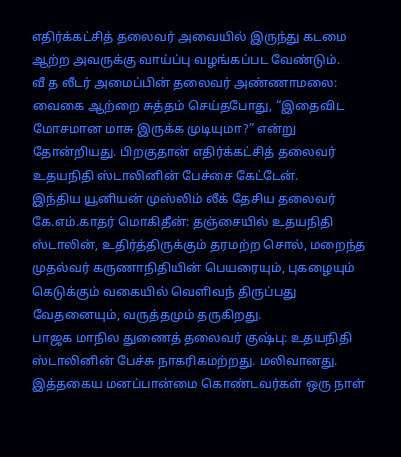எதிர்க்கட்சித் தலைவர் அவையில் இருந்து கடமை ஆற்ற அவருக்கு வாய்ப்பு வழங்கப்பட வேண்டும்.
வீ த லீடர் அமைப்பின் தலைவர் அண்ணாமலை: வைகை ஆற்றை சுத்தம் செய்தபோது, “இதைவிட மோசமான மாசு இருக்க முடியுமா?” என்று தோன்றியது. பிறகுதான் எதிர்க்கட்சித் தலைவர் உதயநிதி ஸ்டாலினின் பேச்சை கேட்டேன்.
இந்திய யூனியன் முஸ்லிம் லீக் தேசிய தலைவர் கே.எம்.காதர் மொகிதீன்: தஞ்சையில் உதயநிதி ஸ்டாலின், உதிர்த்திருக்கும் தரமற்ற சொல், மறைந்த முதல்வர் கருணாநிதியின் பெயரையும், புகழையும் கெடுக்கும் வகையில் வெளிவந் திருப்பது வேதனையும், வருத்தமும் தருகிறது.
பாஜக மாநில துணைத் தலைவர் குஷ்பு: உதயநிதி ஸ்டாலினின் பேச்சு நாகரிகமற்றது. மலிவானது. இத்தகைய மனப்பான்மை கொண்டவர்கள் ஒரு நாள்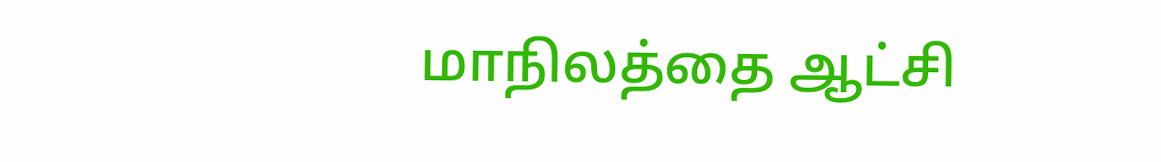மாநிலத்தை ஆட்சி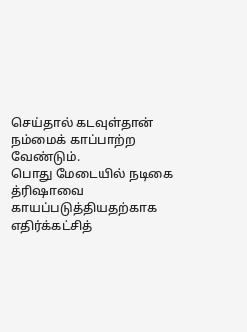செய்தால் கடவுள்தான் நம்மைக் காப்பாற்ற வேண்டும்.
பொது மேடையில் நடிகை த்ரிஷாவை காயப்படுத்தியதற்காக எதிர்க்கட்சித்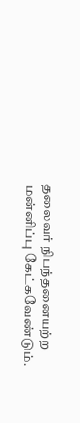தலைவர் நிபந்தனையற்ற மன்னிப்பு கேட்கவேண்டும்.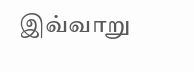இவ்வாறு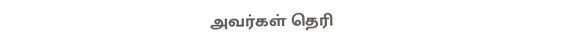அவர்கள் தெரி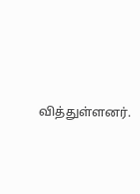வித்துள்ளனர்.